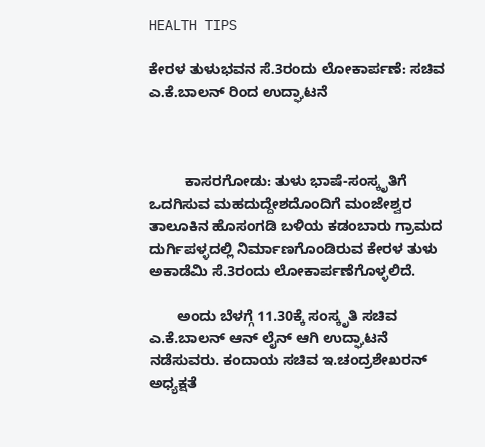HEALTH TIPS

ಕೇರಳ ತುಳುಭವನ ಸೆ.3ರಂದು ಲೋಕಾರ್ಪಣೆ: ಸಚಿವ ಎ.ಕೆ.ಬಾಲನ್ ರಿಂದ ಉದ್ಘಾಟನೆ



         ಕಾಸರಗೋಡು: ತುಳು ಭಾಷೆ-ಸಂಸ್ಕೃತಿಗೆ ಒದಗಿಸುವ ಮಹದುದ್ದೇಶದೊಂದಿಗೆ ಮಂಜೇಶ್ವರ ತಾಲೂಕಿನ ಹೊಸಂಗಡಿ ಬಳಿಯ ಕಡಂಬಾರು ಗ್ರಾಮದ ದುರ್ಗಿಪಳ್ಳದಲ್ಲಿ ನಿರ್ಮಾಣಗೊಂಡಿರುವ ಕೇರಳ ತುಳು ಅಕಾಡೆಮಿ ಸೆ.3ರಂದು ಲೋಕಾರ್ಪಣೆಗೊಳ್ಳಲಿದೆ.

       ಅಂದು ಬೆಳಗ್ಗೆ 11.30ಕ್ಕೆ ಸಂಸ್ಕೃತಿ ಸಚಿವ ಎ.ಕೆ.ಬಾಲನ್ ಆನ್ ಲೈನ್ ಆಗಿ ಉದ್ಘಾಟನೆ ನಡೆಸುವರು. ಕಂದಾಯ ಸಚಿವ ಇ.ಚಂದ್ರಶೇಖರನ್ ಅಧ್ಯಕ್ಷತೆ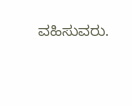ವಹಿಸುವರು.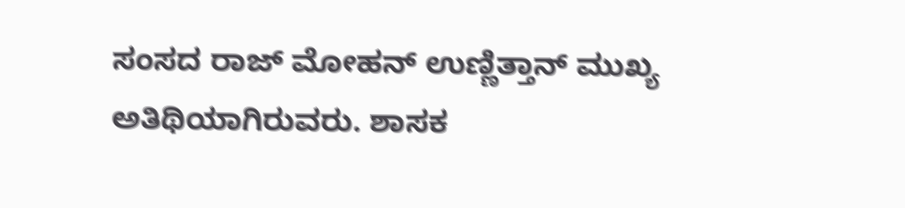ಸಂಸದ ರಾಜ್ ಮೋಹನ್ ಉಣ್ಣಿತ್ತಾನ್ ಮುಖ್ಯ ಅತಿಥಿಯಾಗಿರುವರು. ಶಾಸಕ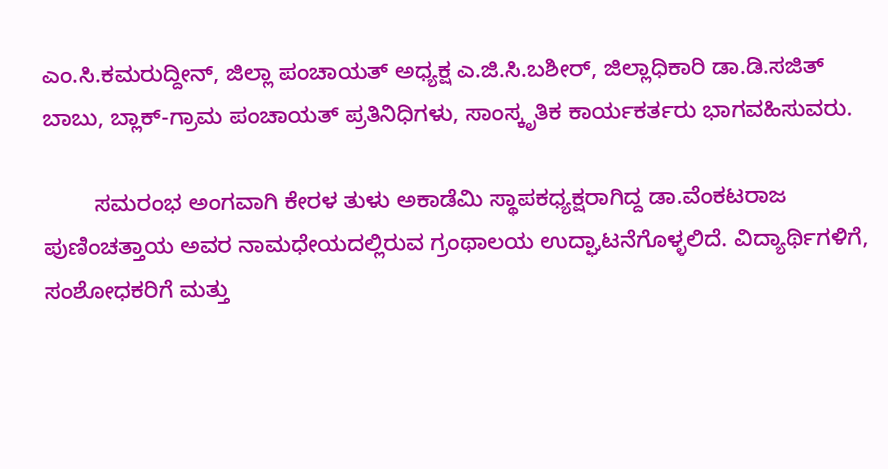ಎಂ.ಸಿ.ಕಮರುದ್ದೀನ್, ಜಿಲ್ಲಾ ಪಂಚಾಯತ್ ಅಧ್ಯಕ್ಷ ಎ.ಜಿ.ಸಿ.ಬಶೀರ್, ಜಿಲ್ಲಾಧಿಕಾರಿ ಡಾ.ಡಿ.ಸಜಿತ್ ಬಾಬು, ಬ್ಲಾಕ್-ಗ್ರಾಮ ಪಂಚಾಯತ್ ಪ್ರತಿನಿಧಿಗಳು, ಸಾಂಸ್ಕೃತಿಕ ಕಾರ್ಯಕರ್ತರು ಭಾಗವಹಿಸುವರು.

        ಸಮರಂಭ ಅಂಗವಾಗಿ ಕೇರಳ ತುಳು ಅಕಾಡೆಮಿ ಸ್ಥಾಪಕಧ್ಯಕ್ಷರಾಗಿದ್ದ ಡಾ.ವೆಂಕಟರಾಜ ಪುಣಿಂಚತ್ತಾಯ ಅವರ ನಾಮಧೇಯದಲ್ಲಿರುವ ಗ್ರಂಥಾಲಯ ಉದ್ಘಾಟನೆಗೊಳ್ಳಲಿದೆ. ವಿದ್ಯಾರ್ಥಿಗಳಿಗೆ, ಸಂಶೋಧಕರಿಗೆ ಮತ್ತು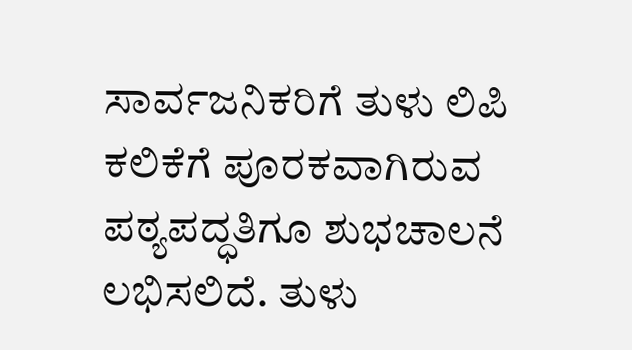ಸಾರ್ವಜನಿಕರಿಗೆ ತುಳು ಲಿಪಿ ಕಲಿಕೆಗೆ ಪೂರಕವಾಗಿರುವ ಪಠ್ಯಪದ್ಧತಿಗೂ ಶುಭಚಾಲನೆ ಲಭಿಸಲಿದೆ. ತುಳು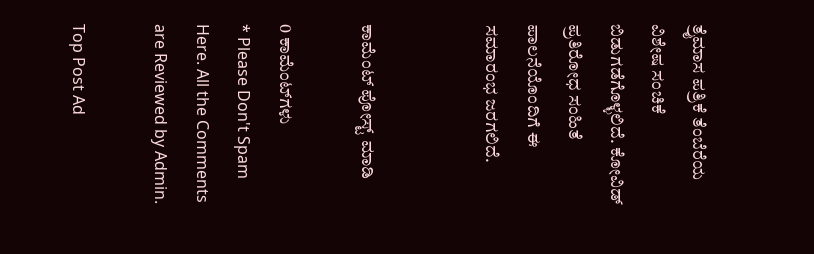ತ್ರೈಮಾಸ ಪತ್ರಿಕೆ ತೆಂಬೆರೆಯ ವಿಶೇಷ ಸಂಚಿಕೆ ಬಿಡುಗಡೆಗೊಳ್ಳಲಿದೆ. ಕೋವಿಡ್ ಪ್ರತಿರೋಧ ಸಂಹಿತೆ ಪಾಲನೆಯೊಂದಿಗೆ ಈ ಸಮಾರಂಭ ಜರಗಲಿದೆ.


ಕಾಮೆಂಟ್‌‌ ಪೋಸ್ಟ್‌ ಮಾಡಿ

0 ಕಾಮೆಂಟ್‌ಗಳು
* Please Don't Spam Here. All the Comments are Reviewed by Admin.

Top Post Ad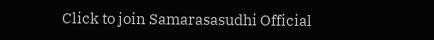Click to join Samarasasudhi Official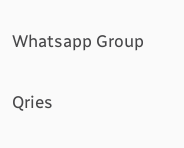Whatsapp Group

Qries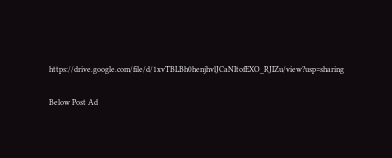https://drive.google.com/file/d/1xvTBLBh0henjhvlJCaNItofEXO_RJIZu/view?usp=sharing

Below Post Ad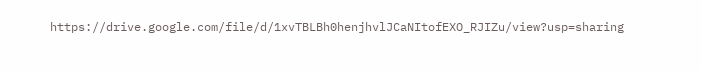https://drive.google.com/file/d/1xvTBLBh0henjhvlJCaNItofEXO_RJIZu/view?usp=sharing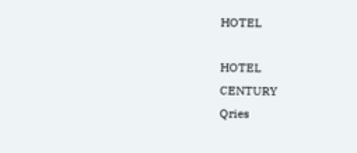HOTEL

HOTEL
CENTURY
Qries